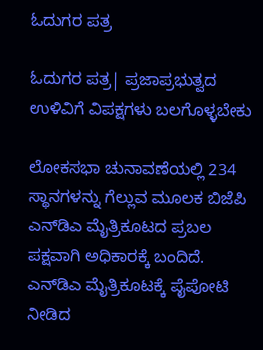ಓದುಗರ ಪತ್ರ

ಓದುಗರ ಪತ್ರ| ಪ್ರಜಾಪ್ರಭುತ್ವದ ಉಳಿವಿಗೆ ವಿಪಕ್ಷಗಳು ಬಲಗೊಳ್ಳಬೇಕು

ಲೋಕಸಭಾ ಚುನಾವಣೆಯಲ್ಲಿ 234 ಸ್ಥಾನಗಳನ್ನು ಗೆಲ್ಲುವ ಮೂಲಕ ಬಿಜೆಪಿ ಎನ್‌ಡಿಎ ಮೈತ್ರಿಕೂಟದ ಪ್ರಬಲ ಪಕ್ಷವಾಗಿ ಅಧಿಕಾರಕ್ಕೆ ಬಂದಿದೆ. ಎನ್‌ಡಿಎ ಮೈತ್ರಿಕೂಟಕ್ಕೆ ಪೈಪೋಟಿ ನೀಡಿದ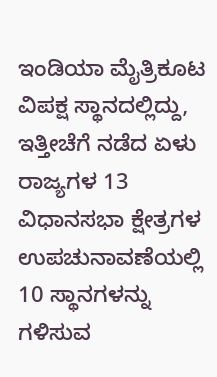ಇಂಡಿಯಾ ಮೈತ್ರಿಕೂಟ ವಿಪಕ್ಷ ಸ್ಥಾನದಲ್ಲಿದ್ದು, ಇತ್ತೀಚೆಗೆ ನಡೆದ ಏಳು ರಾಜ್ಯಗಳ 13 ವಿಧಾನಸಭಾ ಕ್ಷೇತ್ರಗಳ ಉಪಚುನಾವಣೆಯಲ್ಲಿ 10 ಸ್ಥಾನಗಳನ್ನು ಗಳಿಸುವ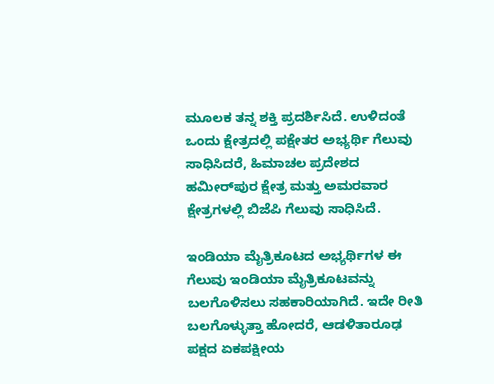ಮೂಲಕ ತನ್ನ ಶಕ್ತಿ ಪ್ರದರ್ಶಿಸಿದೆ. ಉಳಿದಂತೆ ಒಂದು ಕ್ಷೇತ್ರದಲ್ಲಿ ಪಕ್ಷೇತರ ಅಭ್ಯರ್ಥಿ ಗೆಲುವು ಸಾಧಿಸಿದರೆ, ಹಿಮಾಚಲ ಪ್ರದೇಶದ ಹಮೀರ್‌ಪುರ ಕ್ಷೇತ್ರ ಮತ್ತು ಅಮರವಾರ ಕ್ಷೇತ್ರಗಳಲ್ಲಿ ಬಿಜೆಪಿ ಗೆಲುವು ಸಾಧಿಸಿದೆ.

ಇಂಡಿಯಾ ಮೈತ್ರಿಕೂಟದ ಅಭ್ಯರ್ಥಿಗಳ ಈ ಗೆಲುವು ಇಂಡಿಯಾ ಮೈತ್ರಿಕೂಟವನ್ನು ಬಲಗೊಳಿಸಲು ಸಹಕಾರಿಯಾಗಿದೆ. ಇದೇ ರೀತಿ ಬಲಗೊಳ್ಳುತ್ತಾ ಹೋದರೆ, ಆಡಳಿತಾರೂಢ ಪಕ್ಷದ ಏಕಪಕ್ಷೀಯ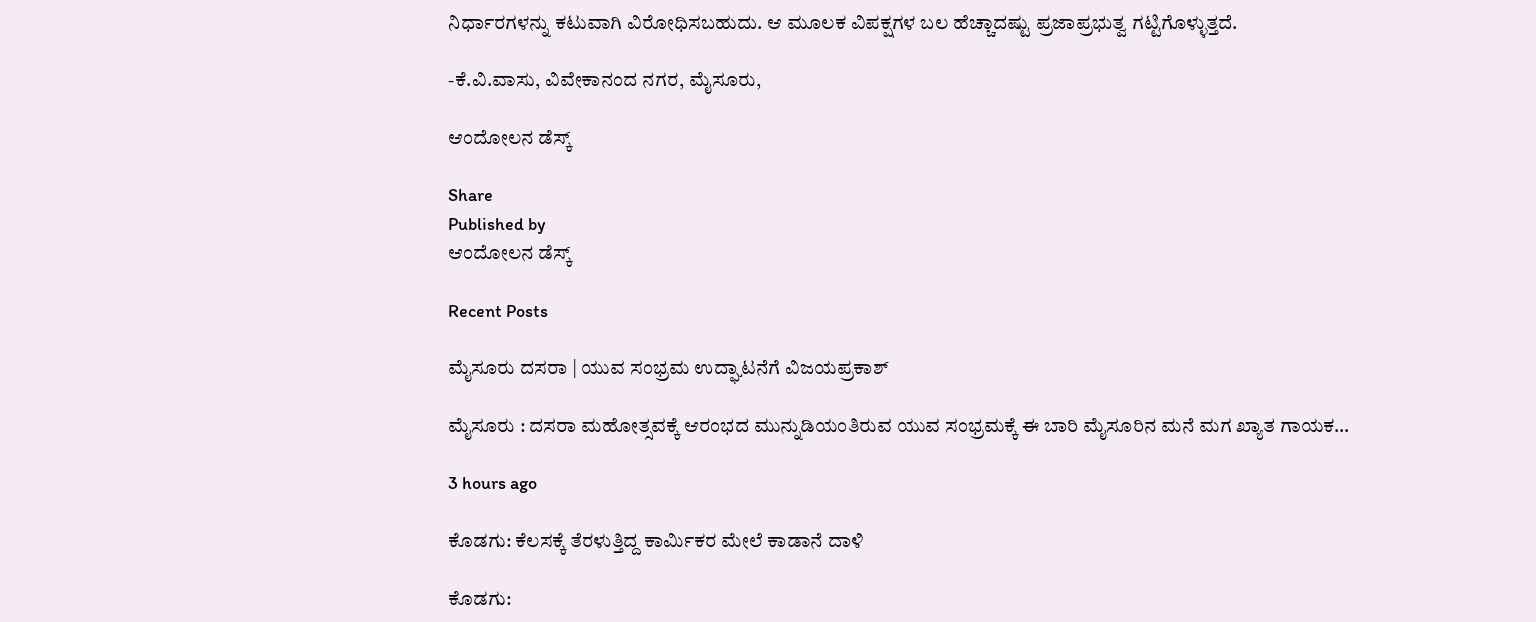ನಿರ್ಧಾರಗಳನ್ನು ಕಟುವಾಗಿ ವಿರೋಧಿಸಬಹುದು. ಆ ಮೂಲಕ ವಿಪಕ್ಷಗಳ ಬಲ ಹೆಚ್ಚಾದಷ್ಟು ಪ್ರಜಾಪ್ರಭುತ್ವ ಗಟ್ಟಿಗೊಳ್ಳುತ್ತದೆ.

-ಕೆ.ವಿ.ವಾಸು, ವಿವೇಕಾನಂದ ನಗರ, ಮೈಸೂರು,

ಆಂದೋಲನ ಡೆಸ್ಕ್

Share
Published by
ಆಂದೋಲನ ಡೆಸ್ಕ್

Recent Posts

ಮೈಸೂರು ದಸರಾ | ಯುವ ಸಂಭ್ರಮ ಉದ್ಘಾಟನೆಗೆ ವಿಜಯಪ್ರಕಾಶ್‌

ಮೈಸೂರು : ದಸರಾ ಮಹೋತ್ಸವಕ್ಕೆ ಆರಂಭದ ಮುನ್ನುಡಿಯಂತಿರುವ ಯುವ ಸಂಭ್ರಮಕ್ಕೆ ಈ ಬಾರಿ ಮೈಸೂರಿನ ಮನೆ ಮಗ ಖ್ಯಾತ ಗಾಯಕ…

3 hours ago

ಕೊಡಗು: ಕೆಲಸಕ್ಕೆ ತೆರಳುತ್ತಿದ್ದ ಕಾರ್ಮಿಕರ ಮೇಲೆ ಕಾಡಾನೆ ದಾಳಿ

ಕೊಡಗು: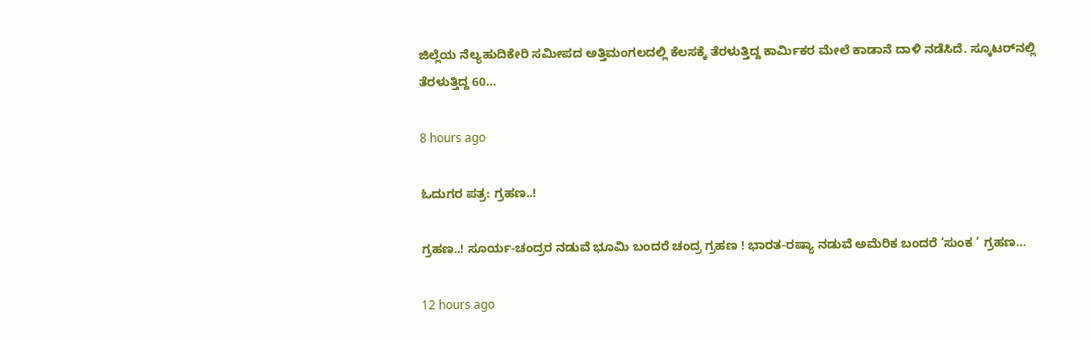ಜಿಲ್ಲೆಯ ನೆಲ್ಯಹುದಿಕೇರಿ ಸಮೀಪದ ಅತ್ತಿಮಂಗಲದಲ್ಲಿ ಕೆಲಸಕ್ಕೆ ತೆರಳುತ್ತಿದ್ದ ಕಾರ್ಮಿಕರ ಮೇಲೆ ಕಾಡಾನೆ ದಾಳಿ ನಡೆಸಿದೆ. ಸ್ಕೂಟರ್‌ನಲ್ಲಿ ತೆರಳುತ್ತಿದ್ದ 60…

8 hours ago

ಓದುಗರ ಪತ್ರ: ಗ್ರಹಣ..!

ಗ್ರಹಣ..! ಸೂರ್ಯ-ಚಂದ್ರರ ನಡುವೆ ಭೂಮಿ ಬಂದರೆ ಚಂದ್ರ ಗ್ರಹಣ ! ಭಾರತ-ರಷ್ಯಾ ನಡುವೆ ಅಮೆರಿಕ ಬಂದರೆ ‘ಸುಂಕ ’ ಗ್ರಹಣ…

12 hours ago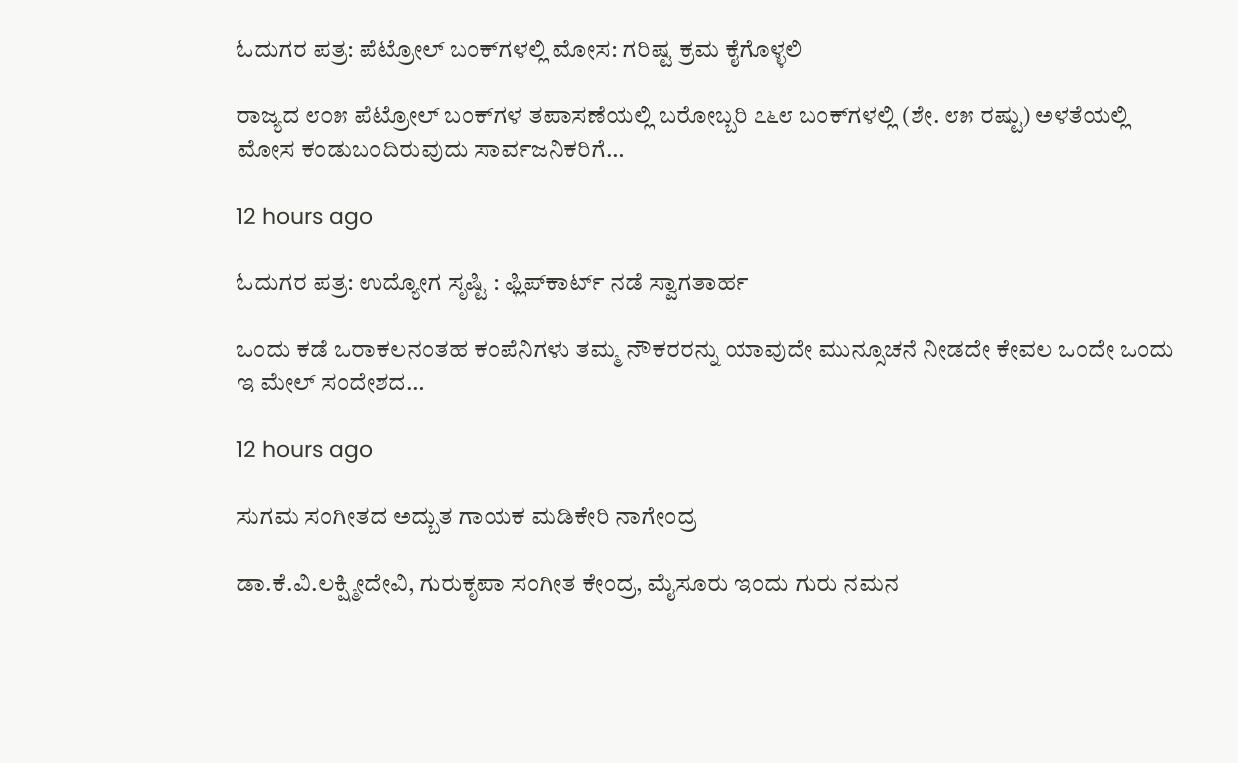ಓದುಗರ ಪತ್ರ: ಪೆಟ್ರೋಲ್ ಬಂಕ್‌ಗಳಲ್ಲಿ ಮೋಸ: ಗರಿಷ್ಟ ಕ್ರಮ ಕೈಗೊಳ್ಳಲಿ

ರಾಜ್ಯದ ೮೦೫ ಪೆಟ್ರೋಲ್ ಬಂಕ್‌ಗಳ ತಪಾಸಣೆಯಲ್ಲಿ ಬರೋಬ್ಬರಿ ೭೬೮ ಬಂಕ್‌ಗಳಲ್ಲಿ (ಶೇ. ೮೫ ರಷ್ಟು) ಅಳತೆಯಲ್ಲಿ ಮೋಸ ಕಂಡುಬಂದಿರುವುದು ಸಾರ್ವಜನಿಕರಿಗೆ…

12 hours ago

ಓದುಗರ ಪತ್ರ: ಉದ್ಯೋಗ ಸೃಷ್ಟಿ : ಫ್ಲಿಪ್‌ಕಾರ್ಟ್ ನಡೆ ಸ್ವಾಗತಾರ್ಹ

ಒಂದು ಕಡೆ ಒರಾಕಲನಂತಹ ಕಂಪೆನಿಗಳು ತಮ್ಮ ನೌಕರರನ್ನು ಯಾವುದೇ ಮುನ್ಸೂಚನೆ ನೀಡದೇ ಕೇವಲ ಒಂದೇ ಒಂದು ಇ ಮೇಲ್ ಸಂದೇಶದ…

12 hours ago

ಸುಗಮ ಸಂಗೀತದ ಅದ್ಬುತ ಗಾಯಕ ಮಡಿಕೇರಿ ನಾಗೇಂದ್ರ

ಡಾ.ಕೆ.ವಿ.ಲಕ್ಷ್ಮೀದೇವಿ, ಗುರುಕೃಪಾ ಸಂಗೀತ ಕೇಂದ್ರ, ಮೈಸೂರು ಇಂದು ಗುರು ನಮನ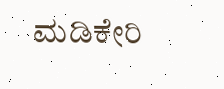ಮಡಿಕೇರಿ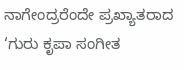ನಾಗೇಂದ್ರರೆಂದೇ ಪ್ರಖ್ಯಾತರಾದ ‘ಗುರು ಕೃಪಾ ಸಂಗೀತ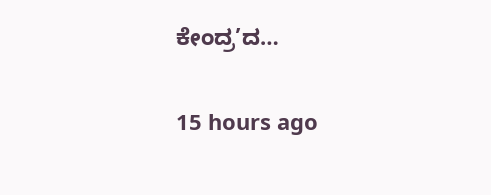ಕೇಂದ್ರ’ದ…

15 hours ago